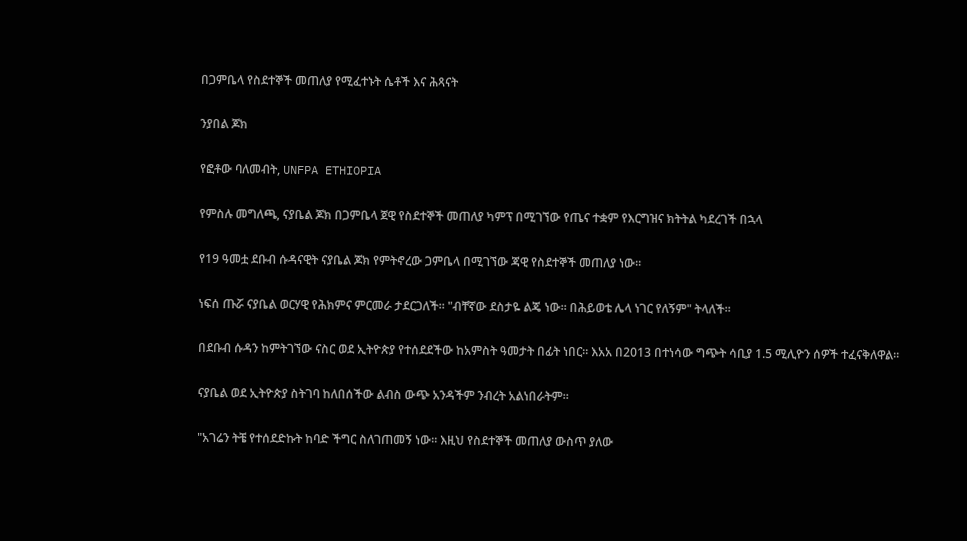በጋምቤላ የስደተኞች መጠለያ የሚፈተኑት ሴቶች እና ሕጻናት

ንያበል ጆክ

የፎቶው ባለመብት, UNFPA ETHIOPIA

የምስሉ መግለጫ, ናያቤል ጆክ በጋምቤላ ጀዊ የስደተኞች መጠለያ ካምፕ በሚገኘው የጤና ተቋም የእርግዝና ክትትል ካደረገች በኋላ

የ19 ዓመቷ ደቡብ ሱዳናዊት ናያቤል ጆክ የምትኖረው ጋምቤላ በሚገኘው ጃዊ የስደተኞች መጠለያ ነው።

ነፍሰ ጡሯ ናያቤል ወርሃዊ የሕክምና ምርመራ ታደርጋለች። "ብቸኛው ደስታዬ ልጄ ነው። በሕይወቴ ሌላ ነገር የለኝም" ትላለች።

በደቡብ ሱዳን ከምትገኘው ናስር ወደ ኢትዮጵያ የተሰደደችው ከአምስት ዓመታት በፊት ነበር። እአአ በ2013 በተነሳው ግጭት ሳቢያ 1.5 ሚሊዮን ሰዎች ተፈናቅለዋል።

ናያቤል ወደ ኢትዮጵያ ስትገባ ከለበሰችው ልብስ ውጭ አንዳችም ንብረት አልነበራትም።

"አገሬን ትቼ የተሰደድኩት ከባድ ችግር ስለገጠመኝ ነው። እዚህ የስደተኞች መጠለያ ውስጥ ያለው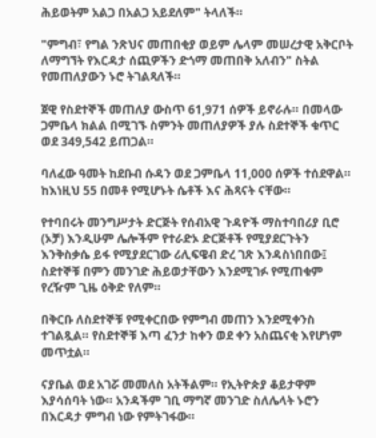ሕይወትም አልጋ በአልጋ አይደለም" ትላለች።

"ምግብ፣ የግል ንጽህና መጠበቂያ ወይም ሌላም መሠረታዊ አቅርቦት ለማግኘት የእርዳታ ሰጪዎችን ድጎማ መጠበቅ አለብን" ስትል የመጠለያውን ኑሮ ትገልጻለች።

ጀዊ የስደተኞች መጠለያ ውስጥ 61,971 ሰዎች ይኖራሉ። በመላው ጋምቤላ ክልል በሚገኙ ስምንት መጠለያዎች ያሉ ስደተኞች ቁጥር ወደ 349,542 ይጠጋል።

ባለፈው ዓመት ከደቡብ ሱዳን ወደ ጋምቤላ 11,000 ሰዎች ተሰደዋል። ከእነዚህ 55 በመቶ የሚሆኑት ሴቶች እና ሕጻናት ናቸው።

የተባበሩት መንግሥታት ድርጅት የሰብአዊ ጉዳዮች ማስተባበሪያ ቢሮ (ኦቻ) እንዲሁም ሌሎችም የተራድኦ ድርጅቶች የሚያደርጉትን እንቅስቃሴ ይፋ የሚያደርገው ሪሊፍዌብ ድረ ገጽ እንዳስነበበው፤ ስደተኞቹ በምን መንገድ ሕይወታቸውን እንደሚገፉ የሚጠቁም የረዥም ጊዜ ዕቅድ የለም።

በቅርቡ ለስደተኞቹ የሚቀርበው የምግብ መጠን እንደሚቀንስ ተገልጿል። የስደተኞቹ እጣ ፈንታ ከቀን ወደ ቀን አስጨናቂ እየሆነም መጥቷል።

ናያቤል ወደ አገሯ መመለስ አትችልም። የኢትዮጵያ ቆይታዋም እያሳሰባት ነው። አንዳችም ገቢ ማግኛ መንገድ ስለሌላት ኑሮን በእርዳታ ምግብ ነው የምትገፋው።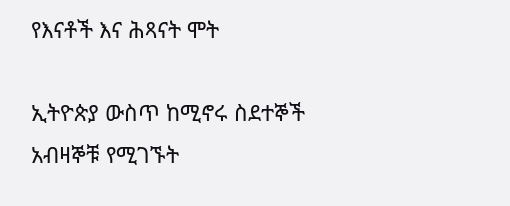የእናቶች እና ሕጻናት ሞት

ኢትዮጵያ ውስጥ ከሚኖሩ ስደተኞች አብዛኞቹ የሚገኙት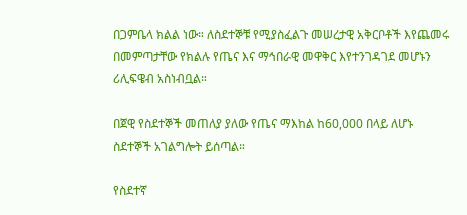በጋምቤላ ክልል ነው። ለስደተኞቹ የሚያስፈልጉ መሠረታዊ አቅርቦቶች እየጨመሩ በመምጣታቸው የክልሉ የጤና እና ማኅበራዊ መዋቅር እየተንገዳገደ መሆኑን ሪሊፍዌብ አስነብቧል።

በጀዊ የስደተኞች መጠለያ ያለው የጤና ማእከል ከ60,000 በላይ ለሆኑ ስደተኞች አገልግሎት ይሰጣል።

የስደተኛ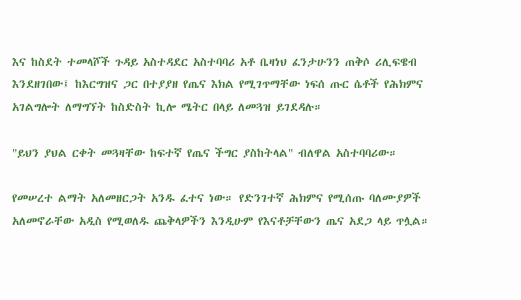እና ከስደት ተመላሾች ጉዳይ አስተዳደር አስተባባሪ አቶ ቤዛነህ ፈንታሁንን ጠቅሶ ሪሊፍዌብ እንደዘገበው፤ ከእርግዝና ጋር በተያያዘ የጤና እክል የሚገጥማቸው ነፍሰ ጡር ሴቶች የሕክምና አገልግሎት ለማግኘት ከስድስት ኪሎ ሜትር በላይ ለመጓዝ ይገደዳሉ።

"ይህን ያህል ርቀት መጓዛቸው ከፍተኛ የጤና ችግር ያስከትላል" ብለዋል አስተባባሪው።

የመሠረተ ልማት አለመዘርጋት አንዱ ፈተና ነው። የድንገተኛ ሕክምና የሚሰጡ ባለሙያዎች አለመኖራቸው አዲስ የሚወለዱ ጨቅላዎችን እንዲሁም የእናቶቻቸውን ጤና አደጋ ላይ ጥሏል።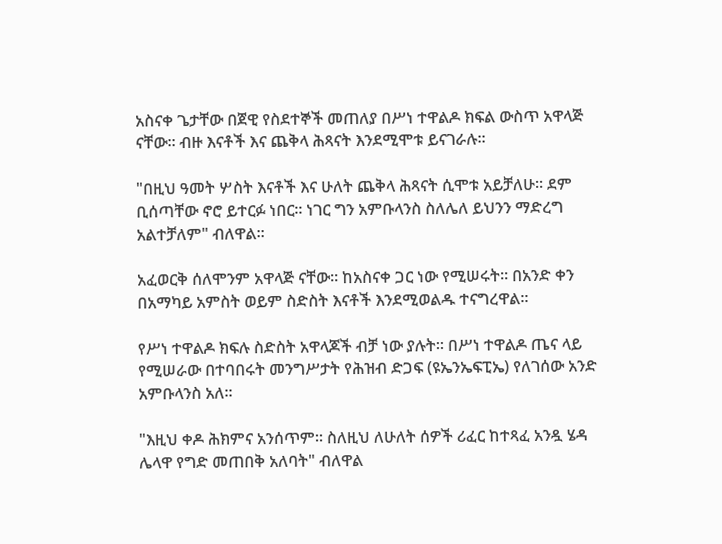አስናቀ ጌታቸው በጀዊ የስደተኞች መጠለያ በሥነ ተዋልዶ ክፍል ውስጥ አዋላጅ ናቸው። ብዙ እናቶች እና ጨቅላ ሕጻናት እንደሚሞቱ ይናገራሉ።

"በዚህ ዓመት ሦስት እናቶች እና ሁለት ጨቅላ ሕጻናት ሲሞቱ አይቻለሁ። ደም ቢሰጣቸው ኖሮ ይተርፉ ነበር። ነገር ግን አምቡላንስ ስለሌለ ይህንን ማድረግ አልተቻለም" ብለዋል።

አፈወርቅ ሰለሞንም አዋላጅ ናቸው። ከአስናቀ ጋር ነው የሚሠሩት። በአንድ ቀን በአማካይ አምስት ወይም ስድስት እናቶች እንደሚወልዱ ተናግረዋል።

የሥነ ተዋልዶ ክፍሉ ስድስት አዋላጆች ብቻ ነው ያሉት። በሥነ ተዋልዶ ጤና ላይ የሚሠራው በተባበሩት መንግሥታት የሕዝብ ድጋፍ (ዩኤንኤፍፒኤ) የለገሰው አንድ አምቡላንስ አለ።

"እዚህ ቀዶ ሕክምና አንሰጥም። ስለዚህ ለሁለት ሰዎች ሪፈር ከተጻፈ አንዷ ሄዳ ሌላዋ የግድ መጠበቅ አለባት" ብለዋል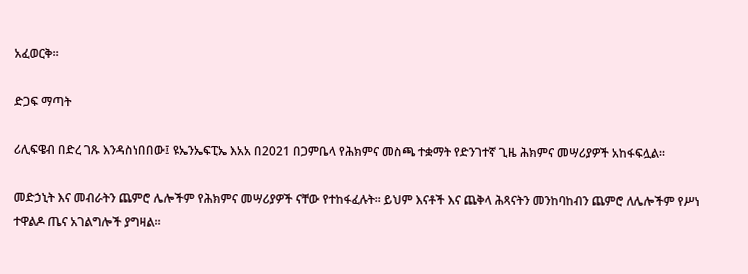አፈወርቅ።

ድጋፍ ማጣት

ሪሊፍዌብ በድረ ገጹ እንዳስነበበው፤ ዩኤንኤፍፒኤ እአአ በ2021 በጋምቤላ የሕክምና መስጫ ተቋማት የድንገተኛ ጊዜ ሕክምና መሣሪያዎች አከፋፍሏል።

መድኃኒት እና መብራትን ጨምሮ ሌሎችም የሕክምና መሣሪያዎች ናቸው የተከፋፈሉት። ይህም እናቶች እና ጨቅላ ሕጻናትን መንከባከብን ጨምሮ ለሌሎችም የሥነ ተዋልዶ ጤና አገልግሎች ያግዛል።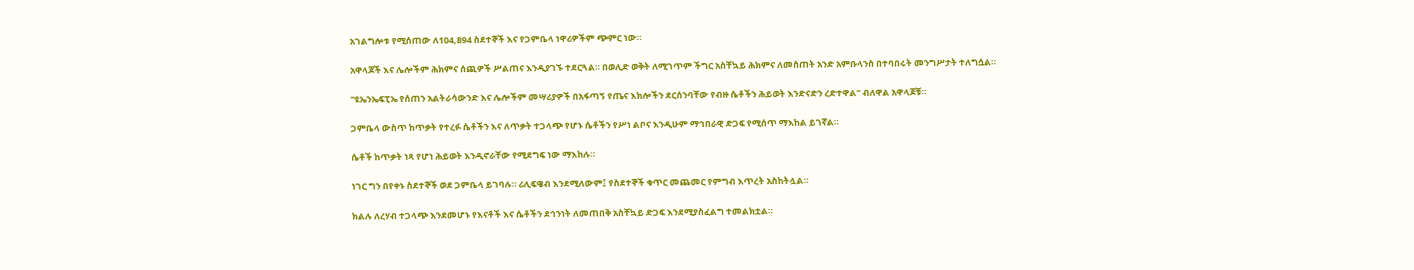አገልግሎቱ የሚሰጠው ለ104,894 ስደተኞች እና የጋምቤላ ነዋሪዎችም ጭምር ነው።

አዋላጆች እና ሌሎችም ሕክምና ሰጪዎች ሥልጠና እንዲያገኙ ተደርጓል። በወሊድ ወቅት ለሚገጥም ችግር አስቸኳይ ሕክምና ለመስጠት አንድ አምቡላንስ በተባበሩት መንግሥታት ተለግሷል።

"ዩኤንኤፍፒኤ የሰጠን አልትራሳውንድ እና ሌሎችም መሣሪያዎች በአፋጣኝ የጤና እክሎችን ደርሰንባቸው የብዙ ሴቶችን ሕይወት እንድናድን ረድተዋል" ብለዋል አዋላጆቹ።

ጋምቤላ ውስጥ ከጥቃት የተረፉ ሴቶችን እና ለጥቃት ተጋላጭ የሆኑ ሴቶችን የሥነ ልቦና እንዲሁም ማኅበራዊ ድጋፍ የሚሰጥ ማእከል ይገኛል።

ሴቶች ከጥቃት ነጻ የሆነ ሕይወት እንዲኖራቸው የሚደግፍ ነው ማእከሉ።

ነገር ግን በየቀኑ ስደተኞች ወደ ጋምቤላ ይገባሉ። ሪሊፍዌብ እንደሚለውም፤ የስደተኞች ቁጥር መጨመር የምግብ እጥረት አስከትሏል።

ክልሉ ለረሃብ ተጋላጭ እንደመሆኑ የእናቶች እና ሴቶችን ደኅንነት ለመጠበቅ አስቸኳይ ድጋፍ እንደሚያስፈልግ ተመልክቷል።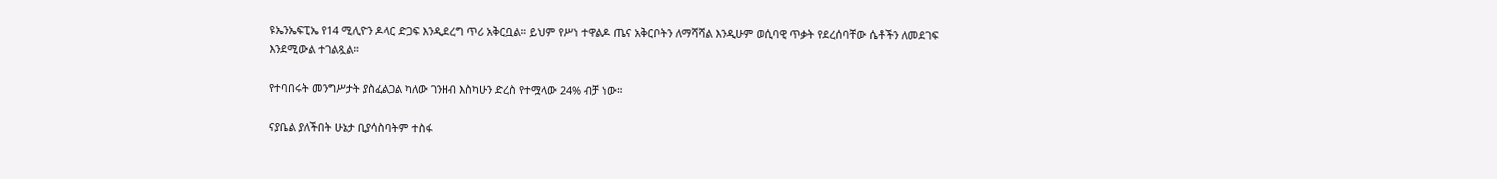ዩኤንኤፍፒኤ የ14 ሚሊዮን ዶላር ድጋፍ እንዲደረግ ጥሪ አቅርቧል። ይህም የሥነ ተዋልዶ ጤና አቅርቦትን ለማሻሻል እንዲሁም ወሲባዊ ጥቃት የደረሰባቸው ሴቶችን ለመደገፍ እንደሚውል ተገልጿል።

የተባበሩት መንግሥታት ያስፈልጋል ካለው ገንዘብ እስካሁን ድረስ የተሟላው 24% ብቻ ነው።

ናያቤል ያለችበት ሁኔታ ቢያሳስባትም ተስፋ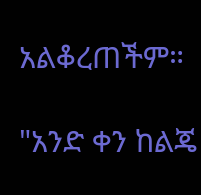አልቆረጠችም።

"አንድ ቀን ከልጄ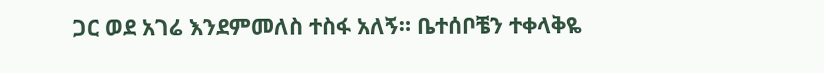ጋር ወደ አገሬ እንደምመለስ ተስፋ አለኝ። ቤተሰቦቼን ተቀላቅዬ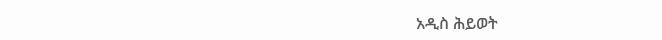አዲስ ሕይወት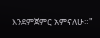እንደምጀምር አምናለሁ።"